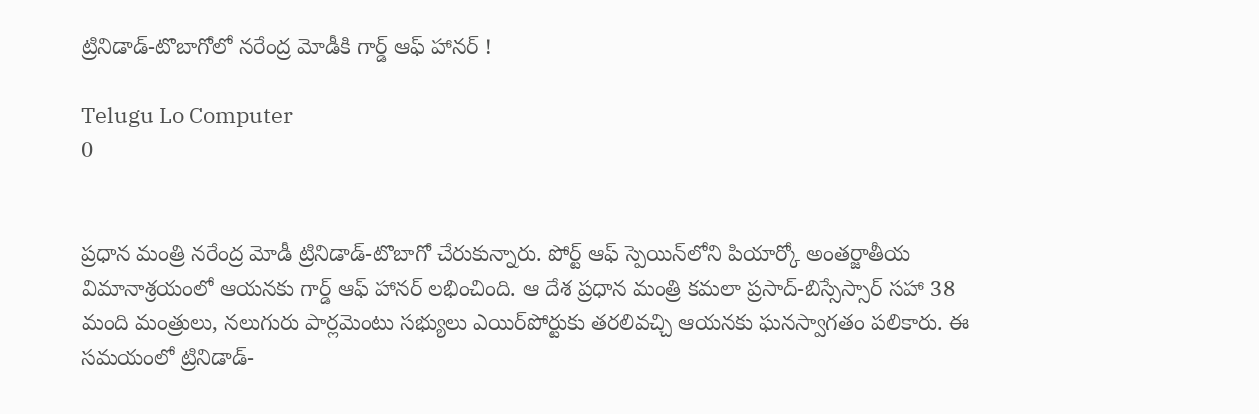ట్రినిడాడ్-టొబాగోలో నరేంద్ర మోడీకి గార్డ్ ఆఫ్ హానర్ !

Telugu Lo Computer
0


ప్రధాన మంత్రి నరేంద్ర మోడీ ట్రినిడాడ్-టొబాగో చేరుకున్నారు. పోర్ట్ ఆఫ్ స్పెయిన్‌లోని పియార్కో అంతర్జాతీయ విమానాశ్రయంలో ఆయనకు గార్డ్ ఆఫ్ హానర్ లభించింది. ఆ దేశ ప్రధాన మంత్రి కమలా ప్రసాద్-బిస్సేస్సార్ సహా 38 మంది మంత్రులు, నలుగురు పార్లమెంటు సభ్యులు ఎయిర్‌పోర్టుకు తరలివచ్చి ఆయనకు ఘనస్వాగతం పలికారు. ఈ సమయంలో ట్రినిడాడ్-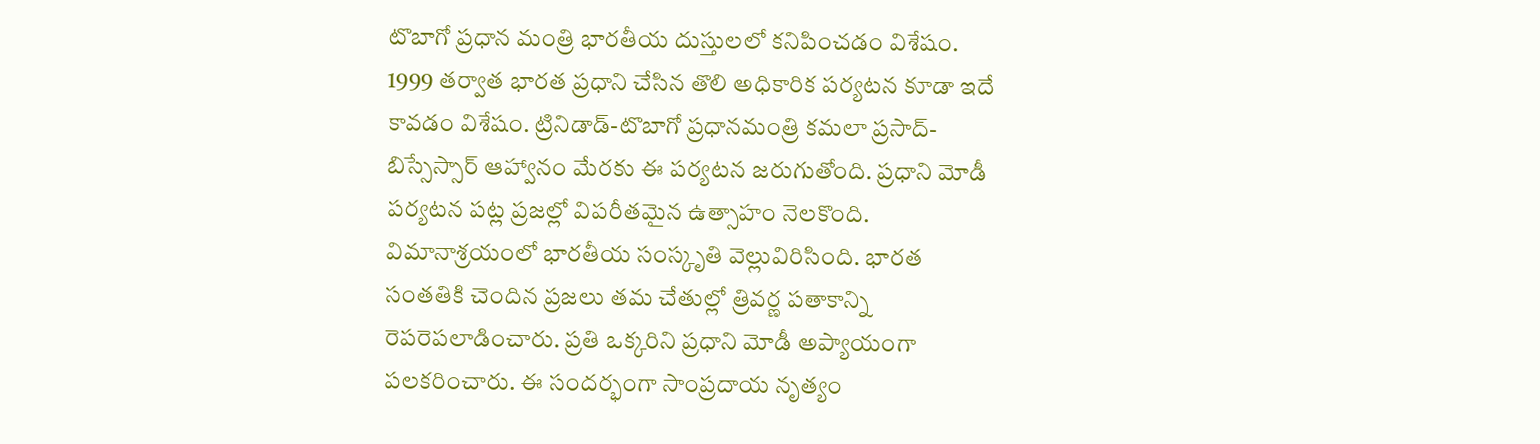టొబాగో ప్రధాన మంత్రి భారతీయ దుస్తులలో కనిపించడం విశేషం. 1999 తర్వాత భారత ప్రధాని చేసిన తొలి అధికారిక పర్యటన కూడా ఇదే కావడం విశేషం. ట్రినిడాడ్-టొబాగో ప్రధానమంత్రి కమలా ప్రసాద్-బిస్సేస్సార్ ఆహ్వానం మేరకు ఈ పర్యటన జరుగుతోంది. ప్రధాని మోడీ పర్యటన పట్ల ప్రజల్లో విపరీతమైన ఉత్సాహం నెలకొంది. విమానాశ్రయంలో భారతీయ సంస్కృతి వెల్లువిరిసింది. భారత సంతతికి చెందిన ప్రజలు తమ చేతుల్లో త్రివర్ణ పతాకాన్ని రెపరెపలాడించారు. ప్రతి ఒక్కరిని ప్రధాని మోడీ అప్యాయంగా పలకరించారు. ఈ సందర్భంగా సాంప్రదాయ నృత్యం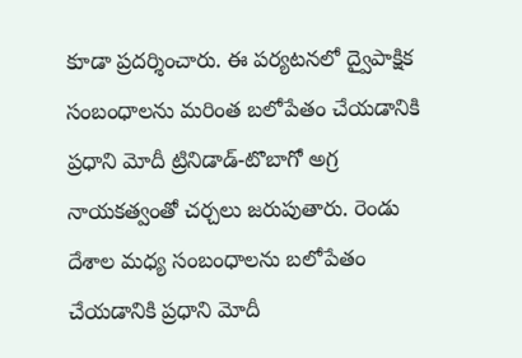కూడా ప్రదర్శించారు. ఈ పర్యటనలో ద్వైపాక్షిక సంబంధాలను మరింత బలోపేతం చేయడానికి ప్రధాని మోదీ ట్రినిడాడ్-టొబాగో అగ్ర నాయకత్వంతో చర్చలు జరుపుతారు. రెండు దేశాల మధ్య సంబంధాలను బలోపేతం చేయడానికి ప్రధాని మోదీ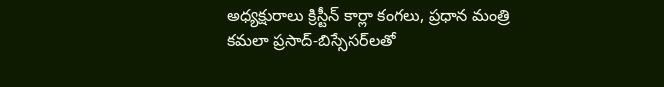అధ్యక్షురాలు క్రిస్టీన్ కార్లా కంగలు, ప్రధాన మంత్రి కమలా ప్రసాద్-బిస్సేసర్‌లతో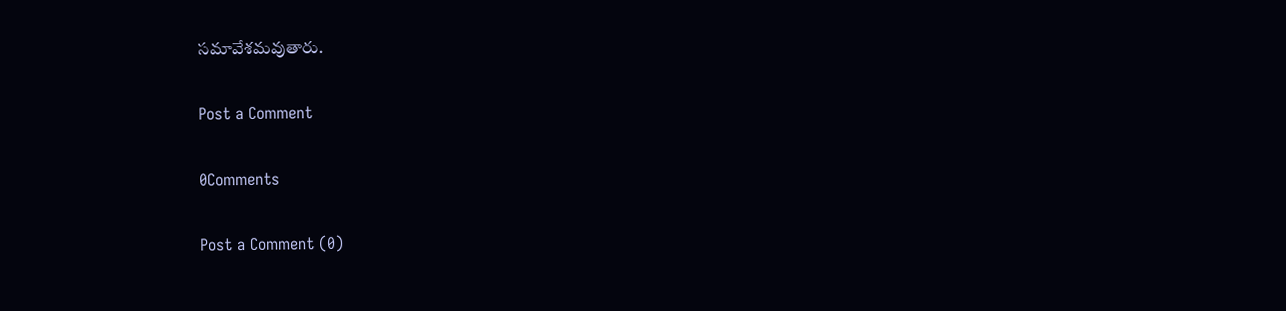సమావేశమవుతారు.

Post a Comment

0Comments

Post a Comment (0)